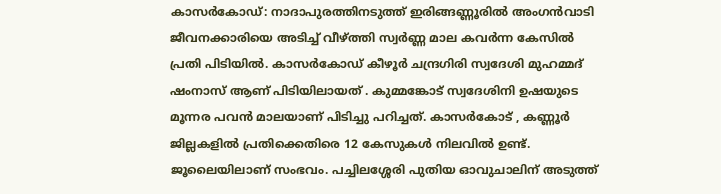കാസർകോഡ്: നാദാപുരത്തിനടുത്ത് ഇരിങ്ങണ്ണൂരിൽ അംഗൻവാടി ജീവനക്കാരിയെ അടിച്ച് വീഴ്ത്തി സ്വർണ്ണ മാല കവർന്ന കേസിൽ പ്രതി പിടിയിൽ. കാസർകോഡ് കീഴൂർ ചന്ദ്രഗിരി സ്വദേശി മുഹമ്മദ് ഷംനാസ് ആണ് പിടിയിലായത് . കുമ്മങ്കോട് സ്വദേശിനി ഉഷയുടെ മൂന്നര പവൻ മാലയാണ് പിടിച്ചു പറിച്ചത്. കാസർകോട് , കണ്ണൂർ ജില്ലകളിൽ പ്രതിക്കെതിരെ 12 കേസുകൾ നിലവിൽ ഉണ്ട്.
ജൂലൈയിലാണ് സംഭവം. പച്ചിലശ്ശേരി പുതിയ ഓവുചാലിന് അടുത്ത്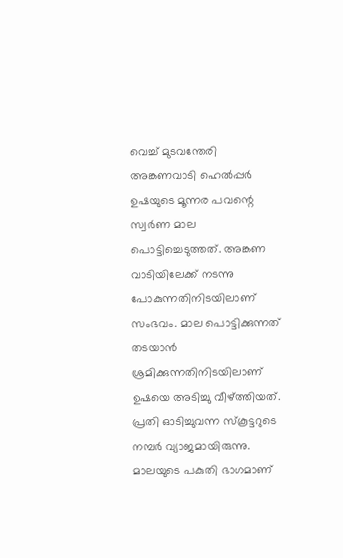വെച്ച് മുടവന്തേരി അങ്കണവാടി ഹെൽപ്പർ ഉഷയുടെ മൂന്നര പവന്റെ സ്വർണ മാല പൊട്ടിച്ചെടുത്തത്. അങ്കണ വാടിയിലേക്ക് നടന്നു പോകുന്നതിനിടയിലാണ് സംഭവം. മാല പൊട്ടിക്കുന്നത് തടയാൻ ശ്രമിക്കുന്നതിനിടയിലാണ് ഉഷയെ അടിച്ചു വീഴ്ത്തിയത്. പ്രതി ഓടിച്ചുവന്ന സ്കൂട്ടറുടെ നമ്പർ വ്യാജമായിരുന്നു. മാലയുടെ പകുതി ഭാഗമാണ്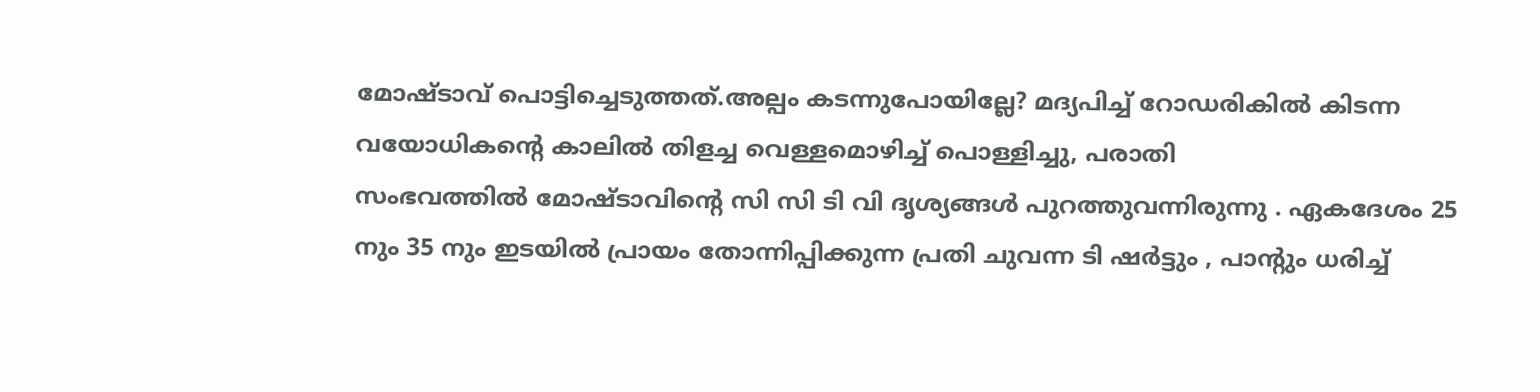മോഷ്ടാവ് പൊട്ടിച്ചെടുത്തത്.അല്പം കടന്നുപോയില്ലേ? മദ്യപിച്ച് റോഡരികിൽ കിടന്ന വയോധികന്റെ കാലിൽ തിളച്ച വെള്ളമൊഴിച്ച് പൊള്ളിച്ചു, പരാതി
സംഭവത്തിൽ മോഷ്ടാവിന്റെ സി സി ടി വി ദൃശ്യങ്ങൾ പുറത്തുവന്നിരുന്നു . ഏകദേശം 25 നും 35 നും ഇടയിൽ പ്രായം തോന്നിപ്പിക്കുന്ന പ്രതി ചുവന്ന ടി ഷർട്ടും , പാന്റും ധരിച്ച്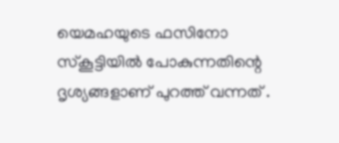യെമഹയുടെ ഫസിനോ സ്കൂട്ടിയിൽ പോകുന്നതിന്റെ ദൃശ്യങ്ങളാണ് പുറത്ത് വന്നത് .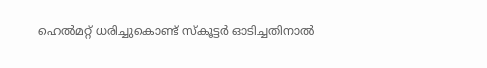ഹെൽമറ്റ് ധരിച്ചുകൊണ്ട് സ്കൂട്ടർ ഓടിച്ചതിനാൽ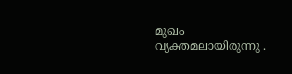മുഖം വ്യക്തമലായിരുന്നു .